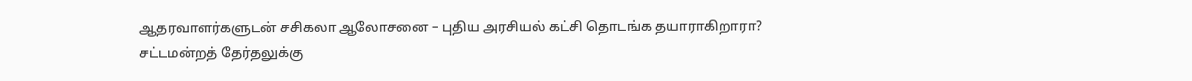ஆதரவாளர்களுடன் சசிகலா ஆலோசனை – புதிய அரசியல் கட்சி தொடங்க தயாராகிறாரா?
சட்டமன்றத் தேர்தலுக்கு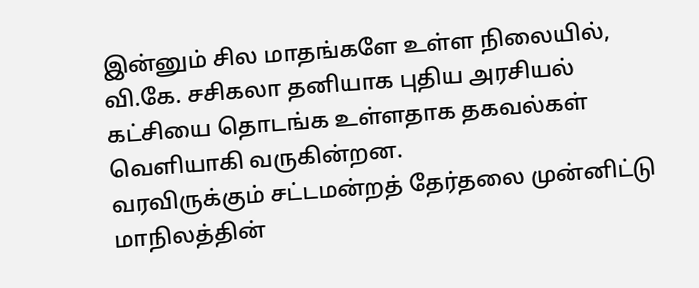இன்னும் சில மாதங்களே உள்ள நிலையில், வி.கே. சசிகலா தனியாக புதிய அரசியல் கட்சியை தொடங்க உள்ளதாக தகவல்கள் வெளியாகி வருகின்றன.
வரவிருக்கும் சட்டமன்றத் தேர்தலை முன்னிட்டு மாநிலத்தின்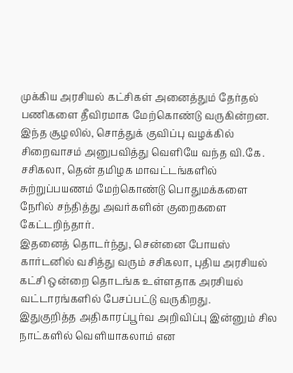முக்கிய அரசியல் கட்சிகள் அனைத்தும் தேர்தல் பணிகளை தீவிரமாக மேற்கொண்டு வருகின்றன. இந்த சூழலில், சொத்துக் குவிப்பு வழக்கில் சிறைவாசம் அனுபவித்து வெளியே வந்த வி.கே. சசிகலா, தென் தமிழக மாவட்டங்களில் சுற்றுப்பயணம் மேற்கொண்டு பொதுமக்களை நேரில் சந்தித்து அவர்களின் குறைகளை கேட்டறிந்தார்.
இதனைத் தொடர்ந்து, சென்னை போயஸ் கார்டனில் வசித்து வரும் சசிகலா, புதிய அரசியல் கட்சி ஒன்றை தொடங்க உள்ளதாக அரசியல் வட்டாரங்களில் பேசப்பட்டு வருகிறது.
இதுகுறித்த அதிகாரப்பூர்வ அறிவிப்பு இன்னும் சில நாட்களில் வெளியாகலாம் என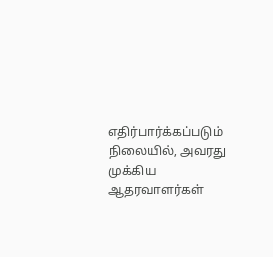எதிர்பார்க்கப்படும் நிலையில், அவரது முக்கிய ஆதரவாளர்கள்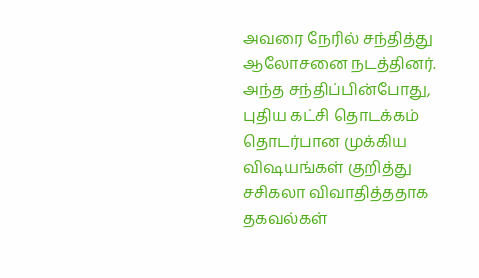அவரை நேரில் சந்தித்து ஆலோசனை நடத்தினர். அந்த சந்திப்பின்போது, புதிய கட்சி தொடக்கம் தொடர்பான முக்கிய விஷயங்கள் குறித்து சசிகலா விவாதித்ததாக தகவல்கள்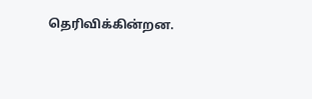தெரிவிக்கின்றன.